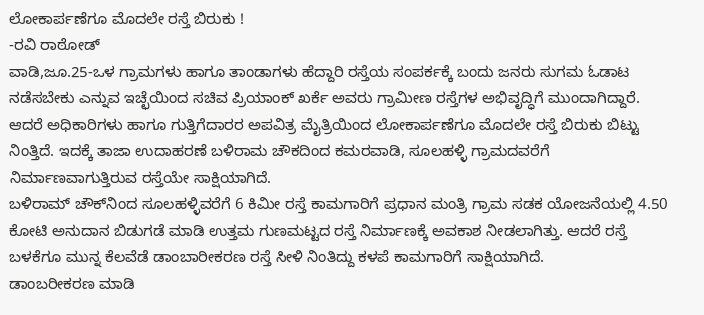ಲೋಕಾರ್ಪಣೆಗೂ ಮೊದಲೇ ರಸ್ತೆ ಬಿರುಕು !
-ರವಿ ರಾಠೋಡ್
ವಾಡಿ,ಜೂ.25-ಒಳ ಗ್ರಾಮಗಳು ಹಾಗೂ ತಾಂಡಾಗಳು ಹೆದ್ದಾರಿ ರಸ್ತೆಯ ಸಂಪರ್ಕಕ್ಕೆ ಬಂದು ಜನರು ಸುಗಮ ಓಡಾಟ ನಡೆಸಬೇಕು ಎನ್ನುವ ಇಚ್ಛೆಯಿಂದ ಸಚಿವ ಪ್ರಿಯಾಂಕ್ ಖರ್ಕೆ ಅವರು ಗ್ರಾಮೀಣ ರಸ್ತೆಗಳ ಅಭಿವೃದ್ಧಿಗೆ ಮುಂದಾಗಿದ್ದಾರೆ. ಆದರೆ ಅಧಿಕಾರಿಗಳು ಹಾಗೂ ಗುತ್ತಿಗೆದಾರರ ಅಪವಿತ್ರ ಮೈತ್ರಿಯಿಂದ ಲೋಕಾರ್ಪಣೆಗೂ ಮೊದಲೇ ರಸ್ತೆ ಬಿರುಕು ಬಿಟ್ಟು ನಿಂತ್ತಿದೆ. ಇದಕ್ಕೆ ತಾಜಾ ಉದಾಹರಣೆ ಬಳಿರಾಮ ಚೌಕದಿಂದ ಕಮರವಾಡಿ, ಸೂಲಹಳ್ಳಿ ಗ್ರಾಮದವರೆಗೆ ನಿರ್ಮಾಣವಾಗುತ್ತಿರುವ ರಸ್ತೆಯೇ ಸಾಕ್ಷಿಯಾಗಿದೆ.
ಬಳಿರಾಮ್ ಚೌಕ್‍ನಿಂದ ಸೂಲಹಳ್ಳಿವರೆಗೆ 6 ಕಿಮೀ ರಸ್ತೆ ಕಾಮಗಾರಿಗೆ ಪ್ರಧಾನ ಮಂತ್ರಿ ಗ್ರಾಮ ಸಡಕ ಯೋಜನೆಯಲ್ಲಿ 4.50 ಕೋಟಿ ಅನುದಾನ ಬಿಡುಗಡೆ ಮಾಡಿ ಉತ್ತಮ ಗುಣಮಟ್ಟದ ರಸ್ತೆ ನಿರ್ಮಾಣಕ್ಕೆ ಅವಕಾಶ ನೀಡಲಾಗಿತ್ತು. ಆದರೆ ರಸ್ತೆ ಬಳಕೆಗೂ ಮುನ್ನ ಕೆಲವೆಡೆ ಡಾಂಬಾರೀಕರಣ ರಸ್ತೆ ಸೀಳಿ ನಿಂತಿದ್ದು ಕಳಪೆ ಕಾಮಗಾರಿಗೆ ಸಾಕ್ಷಿಯಾಗಿದೆ.
ಡಾಂಬರೀಕರಣ ಮಾಡಿ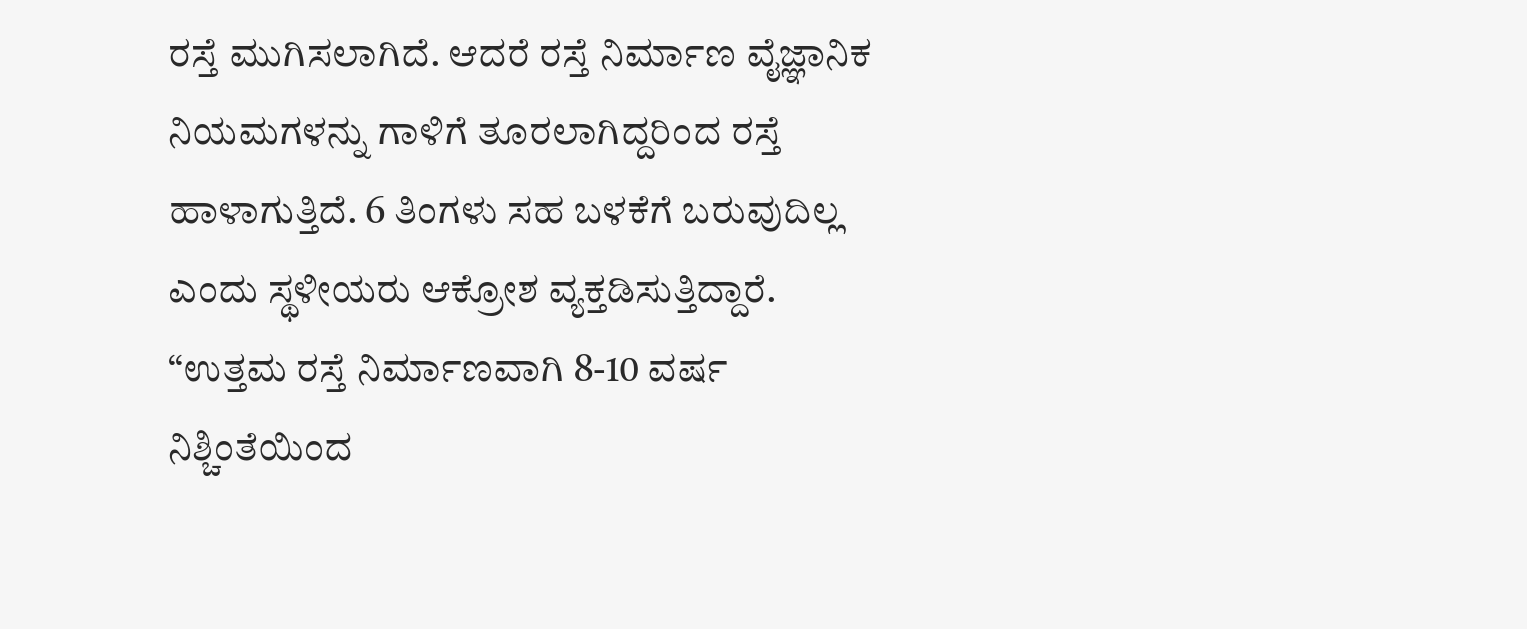ರಸ್ತೆ ಮುಗಿಸಲಾಗಿದೆ. ಆದರೆ ರಸ್ತೆ ನಿರ್ಮಾಣ ವೈಜ್ಞಾನಿಕ ನಿಯಮಗಳನ್ನು ಗಾಳಿಗೆ ತೂರಲಾಗಿದ್ದರಿಂದ ರಸ್ತೆ ಹಾಳಾಗುತ್ತಿದೆ. 6 ತಿಂಗಳು ಸಹ ಬಳಕೆಗೆ ಬರುವುದಿಲ್ಲ ಎಂದು ಸ್ಥಳೀಯರು ಆಕ್ರೋಶ ವ್ಯಕ್ತಡಿಸುತ್ತಿದ್ದಾರೆ.
“ಉತ್ತಮ ರಸ್ತೆ ನಿರ್ಮಾಣವಾಗಿ 8-10 ವರ್ಷ ನಿಶ್ಚಿಂತೆಯಿಂದ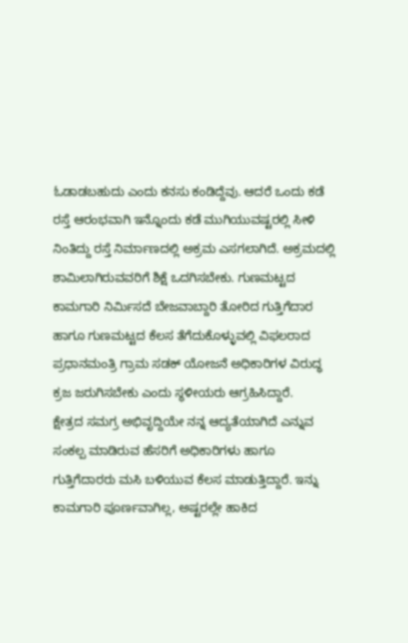ಓಡಾಡಬಹುದು ಎಂದು ಕನಸು ಕಂಡಿದ್ದೆವು. ಆದರೆ ಒಂದು ಕಡೆ ರಸ್ತೆ ಆರಂಭವಾಗಿ ಇನ್ನೊಂದು ಕಡೆ ಮುಗಿಯುವಷ್ಟರಲ್ಲಿ ಸೀಳಿ ನಿಂತಿದ್ದು ರಸ್ತೆ ನಿರ್ಮಾಣದಲ್ಲಿ ಅಕ್ರಮ ಎಸಗಲಾಗಿದೆ. ಅಕ್ರಮದಲ್ಲಿ ಶಾಮಿಲಾಗಿರುವವರಿಗೆ ಶಿಕ್ಷೆ ಒದಗಿಸಬೇಕು. ಗುಣಮಟ್ಟದ ಕಾಮಗಾರಿ ನಿರ್ಮಿಸದೆ ಬೇಜವಾಬ್ದಾರಿ ತೋರಿದ ಗುತ್ತಿಗೆದಾರ ಹಾಗೂ ಗುಣಮಟ್ಟದ ಕೆಲಸ ತೆಗೆದುಕೊಳ್ಳುವಲ್ಲಿ ವಿಫಲರಾದ ಪ್ರಧಾನಮಂತ್ರಿ ಗ್ರಾಮ ಸಡಕ್ ಯೋಜನೆ ಅಧಿಕಾರಿಗಳ ವಿರುದ್ಧ ಕ್ರಜ ಜರುಗಿಸಬೇಕು ಎಂದು ಸ್ಥಳೀಯರು ಆಗ್ರಹಿಸಿದ್ದಾರೆ.
ಕ್ಷೇತ್ರದ ಸಮಗ್ರ ಅಭಿವೃದ್ದಿಯೇ ನನ್ನ ಆದ್ಯತೆಯಾಗಿದೆ ಎನ್ನುವ ಸಂಕಲ್ಪ ಮಾಡಿರುವ ಹೆಸರಿಗೆ ಅಧಿಕಾರಿಗಳು ಹಾಗೂ ಗುತ್ತಿಗೆದಾರರು ಮಸಿ ಬಳಿಯುವ ಕೆಲಸ ಮಾಡುತ್ತಿದ್ದಾರೆ. ಇನ್ನು ಕಾಮಗಾರಿ ಪೂರ್ಣವಾಗಿಲ್ಲ, ಅಷ್ಟರಲ್ಲೇ ಹಾಕಿದ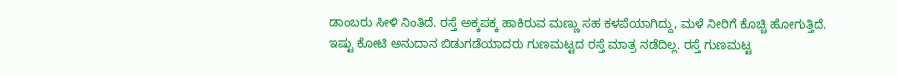ಡಾಂಬರು ಸೀಳಿ ನಿಂತಿದೆ. ರಸ್ತೆ ಅಕ್ಕಪಕ್ಕ ಹಾಕಿರುವ ಮಣ್ಣು ಸಹ ಕಳಪೆಯಾಗಿದ್ದು, ಮಳೆ ನೀರಿಗೆ ಕೊಚ್ಚಿ ಹೋಗುತ್ತಿದೆ. ಇಷ್ಟು ಕೋಟಿ ಅನುದಾನ ಬಿಡುಗಡೆಯಾದರು ಗುಣಮಟ್ಟದ ರಸ್ತೆ ಮಾತ್ರ ನಡೆದಿಲ್ಲ. ರಸ್ತೆ ಗುಣಮಟ್ಟ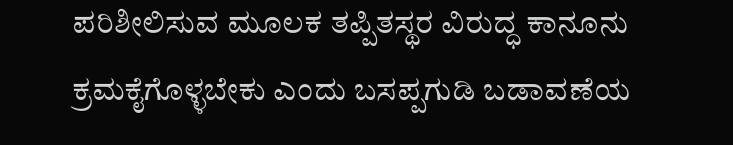ಪರಿಶೀಲಿಸುವ ಮೂಲಕ ತಪ್ಪಿತಸ್ಥರ ವಿರುದ್ಧ ಕಾನೂನು ಕ್ರಮಕೈಗೊಳ್ಳಬೇಕು ಎಂದು ಬಸಪ್ಪಗುಡಿ ಬಡಾವಣೆಯ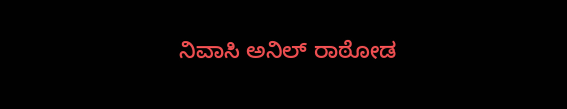ನಿವಾಸಿ ಅನಿಲ್ ರಾಠೋಡ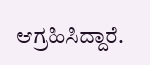ಆಗ್ರಹಿಸಿದ್ದಾರೆ.